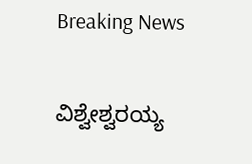Breaking News

ವಿಶ್ವೇಶ್ವರಯ್ಯ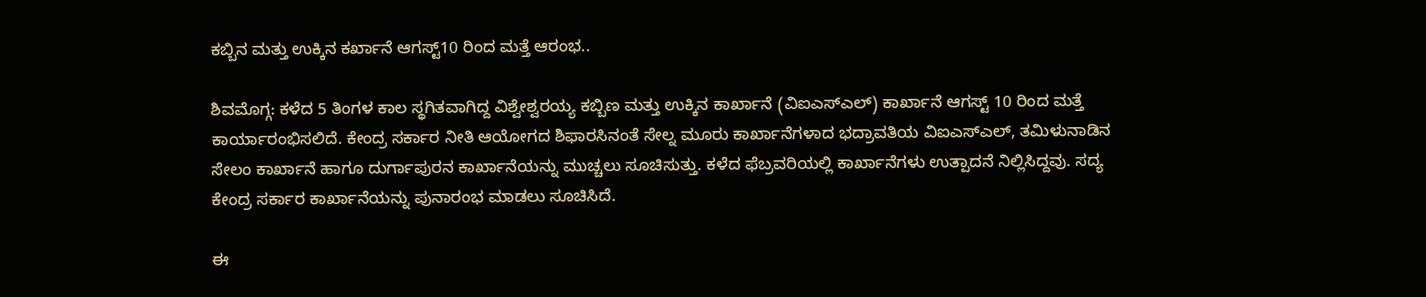ಕಬ್ಬಿನ ಮತ್ತು ಉಕ್ಕಿನ ಕರ್ಖಾನೆ ಆಗಸ್ಟ್10 ರಿಂದ ಮತ್ತೆ ಆರಂಭ..

ಶಿವಮೊಗ್ಗ: ಕಳೆದ 5 ತಿಂಗಳ ಕಾಲ ಸ್ಥಗಿತವಾಗಿದ್ದ ವಿಶ್ವೇಶ್ವರಯ್ಯ ಕಬ್ಬಿಣ ಮತ್ತು ಉಕ್ಕಿನ ಕಾರ್ಖಾನೆ (ವಿಐಎಸ್ಎಲ್) ಕಾರ್ಖಾನೆ ಆಗಸ್ಟ್ 10 ರಿಂದ ಮತ್ತೆ ಕಾರ್ಯಾರಂಭಿಸಲಿದೆ. ಕೇಂದ್ರ ಸರ್ಕಾರ ನೀತಿ ಆಯೋಗದ ಶಿಫಾರಸಿನಂತೆ ಸೇಲ್ನ ಮೂರು ಕಾರ್ಖಾನೆಗಳಾದ ಭದ್ರಾವತಿಯ ವಿಐಎಸ್ಎಲ್, ತಮಿಳುನಾಡಿನ ಸೇಲಂ ಕಾರ್ಖಾನೆ ಹಾಗೂ ದುರ್ಗಾಪುರನ ಕಾರ್ಖಾನೆಯನ್ನು ಮುಚ್ಚಲು ಸೂಚಿಸುತ್ತು. ಕಳೆದ ಫೆಬ್ರವರಿಯಲ್ಲಿ ಕಾರ್ಖಾನೆಗಳು ಉತ್ಪಾದನೆ ನಿಲ್ಲಿಸಿದ್ದವು. ಸದ್ಯ ಕೇಂದ್ರ ಸರ್ಕಾರ ಕಾರ್ಖಾನೆಯನ್ನು ಪುನಾರಂಭ ಮಾಡಲು ಸೂಚಿಸಿದೆ.

ಈ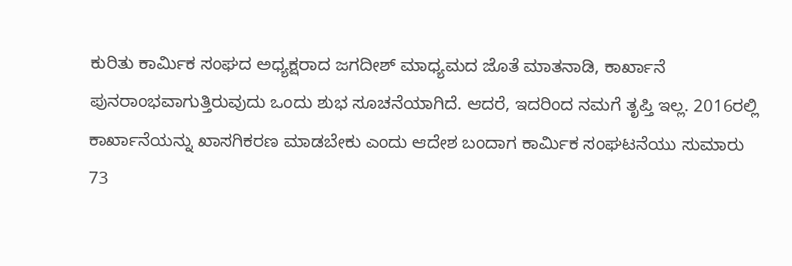ಕುರಿತು ಕಾರ್ಮಿಕ‌ ಸಂಘದ ಅಧ್ಯಕ್ಷರಾದ ಜಗದೀಶ್ ಮಾಧ್ಯಮದ ಜೊತೆ ಮಾತನಾಡಿ, ಕಾರ್ಖಾನೆ ಪುನರಾಂಭವಾಗುತ್ತಿರುವುದು ಒಂದು ಶುಭ ಸೂಚನೆಯಾಗಿದೆ. ಆದರೆ, ಇದರಿಂದ ನಮಗೆ ತೃಪ್ತಿ ಇಲ್ಲ. 2016ರಲ್ಲಿ ಕಾರ್ಖಾನೆಯನ್ನು ಖಾಸಗಿಕರಣ ಮಾಡಬೇಕು ಎಂದು ಆದೇಶ ಬಂದಾಗ ಕಾರ್ಮಿಕ‌ ಸಂಘಟನೆಯು ಸುಮಾರು 73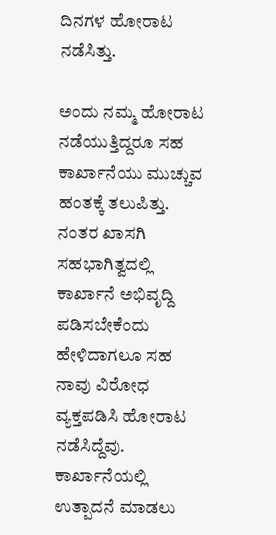ದಿನಗಳ ಹೋರಾಟ ನಡೆಸಿತ್ತು.

ಅಂದು ನಮ್ಮ ಹೋರಾಟ ನಡೆಯುತ್ತಿದ್ದರೂ ಸಹ ಕಾರ್ಖಾನೆಯು ಮುಚ್ಚುವ ಹಂತಕ್ಕೆ ತಲುಪಿತ್ತು. ನಂತರ ಖಾಸಗಿ ಸಹಭಾಗಿತ್ವದಲ್ಲಿ ಕಾರ್ಖಾನೆ ಅಭಿವೃದ್ದಿ ಪಡಿಸಬೇಕೆಂದು ಹೇಳಿದಾಗಲೂ ಸಹ ನಾವು ವಿರೋಧ ವ್ಯಕ್ತಪಡಿಸಿ ಹೋರಾಟ ನಡೆಸಿದ್ದೆವು. ಕಾರ್ಖಾನೆಯಲ್ಲಿ ಉತ್ಪಾದನೆ ಮಾಡಲು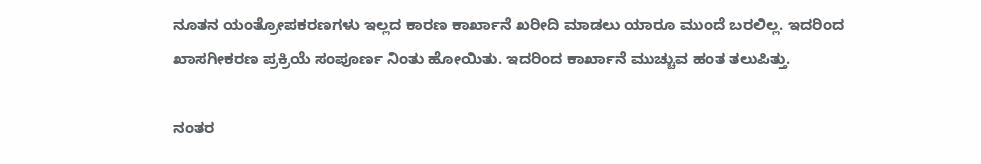ನೂತನ ಯಂತ್ರೋಪಕರಣಗಳು ಇಲ್ಲದ ಕಾರಣ ಕಾರ್ಖಾನೆ ಖರೀದಿ ಮಾಡಲು ಯಾರೂ ಮುಂದೆ ಬರಲಿಲ್ಲ. ಇದರಿಂದ ಖಾಸಗೀಕರಣ ಪ್ರಕ್ರಿಯೆ ಸಂಪೂರ್ಣ ನಿಂತು ಹೋಯಿತು. ಇದರಿಂದ ಕಾರ್ಖಾನೆ ಮುಚ್ಚುವ ಹಂತ ತಲುಪಿತ್ತು.

ನಂತರ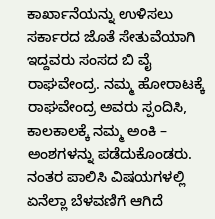ಕಾರ್ಖಾನೆಯನ್ನು ಉಳಿಸಲು ಸರ್ಕಾರದ ಜೊತೆ ಸೇತುವೆಯಾಗಿ ಇದ್ದವರು ಸಂಸದ ಬಿ ವೈ ರಾಘವೇಂದ್ರ. ನಮ್ಮ ಹೋರಾಟಕ್ಕೆ ರಾಘವೇಂದ್ರ ಅವರು ಸ್ಪಂದಿಸಿ, ಕಾಲಕಾಲಕ್ಕೆ ನಮ್ಮ ಅಂಕಿ – ಅಂಶಗಳನ್ನು ಪಡೆದುಕೊಂಡರು. ನಂತರ ಪಾಲಿಸಿ ವಿಷಯಗಳಲ್ಲಿ ಏನೆಲ್ಲಾ ಬೆಳವಣಿಗೆ ಆಗಿದೆ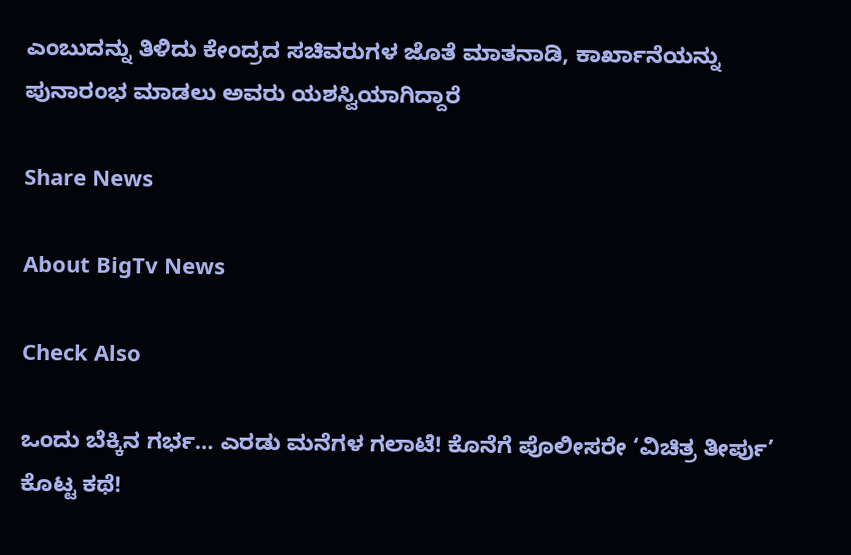ಎಂಬುದನ್ನು ತಿಳಿದು ಕೇಂದ್ರದ ಸಚಿವರುಗಳ ಜೊತೆ ಮಾತನಾಡಿ, ಕಾರ್ಖಾನೆಯನ್ನು ಪುನಾರಂಭ ಮಾಡಲು ಅವರು ಯಶಸ್ವಿಯಾಗಿದ್ದಾರೆ

Share News

About BigTv News

Check Also

ಒಂದು ಬೆಕ್ಕಿನ ಗರ್ಭ… ಎರಡು ಮನೆಗಳ ಗಲಾಟೆ! ಕೊನೆಗೆ ಪೊಲೀಸರೇ ‘ವಿಚಿತ್ರ ತೀರ್ಪು’ ಕೊಟ್ಟ ಕಥೆ!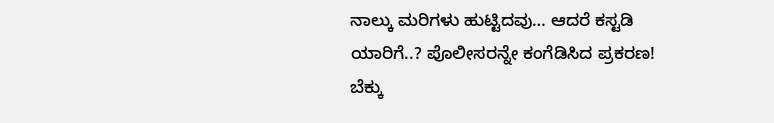ನಾಲ್ಕು ಮರಿಗಳು ಹುಟ್ಟಿದವು… ಆದರೆ ಕಸ್ಟಡಿ ಯಾರಿಗೆ..? ಪೊಲೀಸರನ್ನೇ ಕಂಗೆಡಿಸಿದ ಪ್ರಕರಣ! ಬೆಕ್ಕು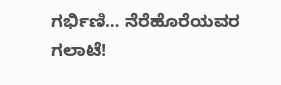ಗರ್ಭಿಣಿ… ನೆರೆಹೊರೆಯವರ ಗಲಾಟೆ!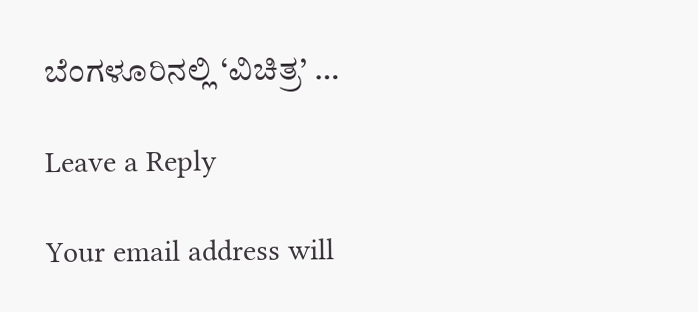ಬೆಂಗಳೂರಿನಲ್ಲಿ ‘ವಿಚಿತ್ರ’ …

Leave a Reply

Your email address will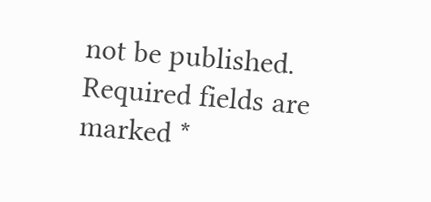not be published. Required fields are marked *